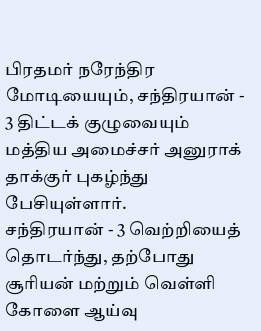பிரதமர் நரேந்திர மோடியையும், சந்திரயான் - 3 திட்டக் குழுவையும் மத்திய அமைச்சர் அனுராக் தாக்குர் புகழ்ந்து பேசியுள்ளார்.
சந்திரயான் - 3 வெற்றியைத் தொடர்ந்து, தற்போது சூரியன் மற்றும் வெள்ளி கோளை ஆய்வு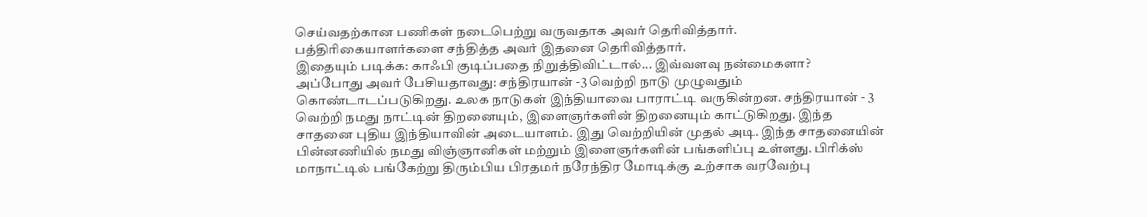செய்வதற்கான பணிகள் நடைபெற்று வருவதாக அவர் தெரிவித்தார். பத்திரிகையாளர்களை சந்தித்த அவர் இதனை தெரிவித்தார்.
இதையும் படிக்க: காஃபி குடிப்பதை நிறுத்திவிட்டால்... இவ்வளவு நன்மைகளா?
அப்போது அவர் பேசியதாவது: சந்திரயான் -3 வெற்றி நாடு முழுவதும் கொண்டாடப்படுகிறது. உலக நாடுகள் இந்தியாவை பாராட்டி வருகின்றன. சந்திரயான் - 3 வெற்றி நமது நாட்டின் திறனையும், இளைஞர்களின் திறனையும் காட்டுகிறது. இந்த சாதனை புதிய இந்தியாவின் அடையாளம். இது வெற்றியின் முதல் அடி. இந்த சாதனையின் பின்னணியில் நமது விஞ்ஞானிகள் மற்றும் இளைஞர்களின் பங்களிப்பு உள்ளது. பிரிக்ஸ் மாநாட்டில் பங்கேற்று திரும்பிய பிரதமர் நரேந்திர மோடிக்கு உற்சாக வரவேற்பு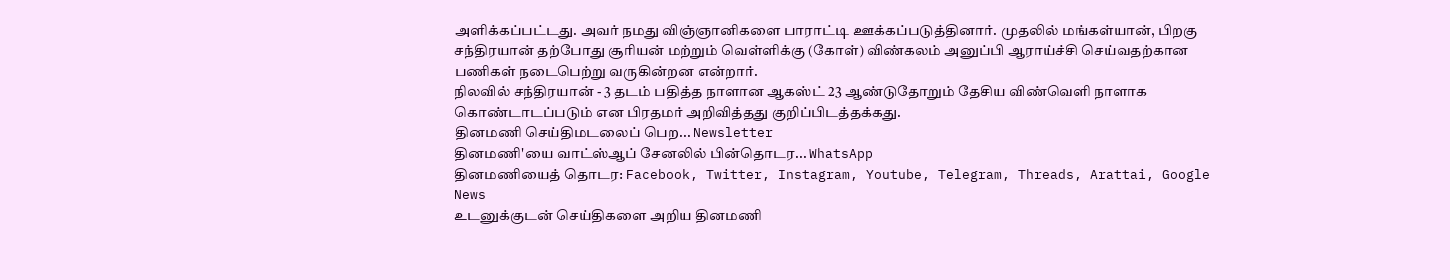அளிக்கப்பட்டது. அவர் நமது விஞ்ஞானிகளை பாராட்டி ஊக்கப்படுத்தினார். முதலில் மங்கள்யான், பிறகு சந்திரயான் தற்போது சூரியன் மற்றும் வெள்ளிக்கு (கோள்) விண்கலம் அனுப்பி ஆராய்ச்சி செய்வதற்கான பணிகள் நடைபெற்று வருகின்றன என்றார்.
நிலவில் சந்திரயான் - 3 தடம் பதித்த நாளான ஆகஸ்ட் 23 ஆண்டுதோறும் தேசிய விண்வெளி நாளாக கொண்டாடப்படும் என பிரதமர் அறிவித்தது குறிப்பிடத்தக்கது.
தினமணி செய்திமடலைப் பெற... Newsletter
தினமணி'யை வாட்ஸ்ஆப் சேனலில் பின்தொடர... WhatsApp
தினமணியைத் தொடர: Facebook, Twitter, Instagram, Youtube, Telegram, Threads, Arattai, Google News
உடனுக்குடன் செய்திகளை அறிய தினமணி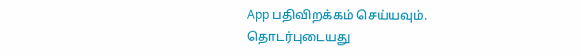App பதிவிறக்கம் செய்யவும்.
தொடர்புடையது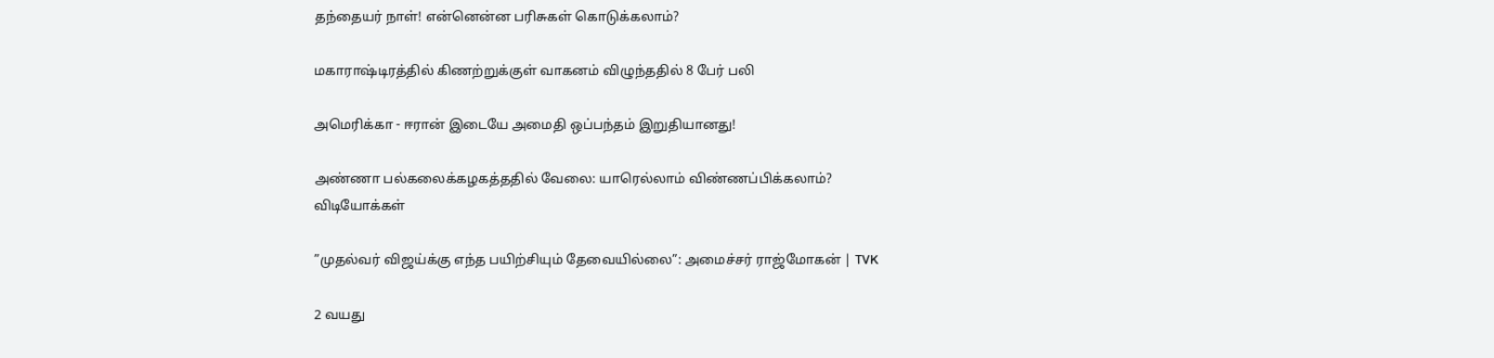தந்தையர் நாள்! என்னென்ன பரிசுகள் கொடுக்கலாம்?

மகாராஷ்டிரத்தில் கிணற்றுக்குள் வாகனம் விழுந்ததில் 8 பேர் பலி

அமெரிக்கா - ஈரான் இடையே அமைதி ஒப்பந்தம் இறுதியானது!

அண்ணா பல்கலைக்கழகத்ததில் வேலை: யாரெல்லாம் விண்ணப்பிக்கலாம்?
விடியோக்கள்

”முதல்வர் விஜய்க்கு எந்த பயிற்சியும் தேவையில்லை”: அமைச்சர் ராஜ்மோகன் | TVK

2 வயது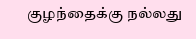குழந்தைக்கு நல்லது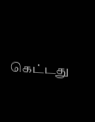கெட்டது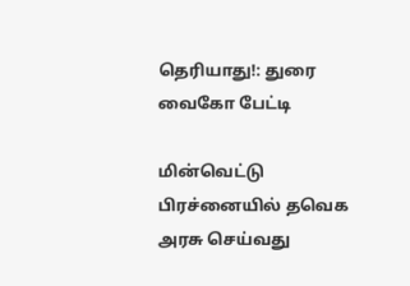தெரியாது!: துரை வைகோ பேட்டி

மின்வெட்டு பிரச்னையில் தவெக அரசு செய்வது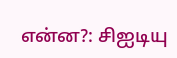என்ன?: சிஐடியு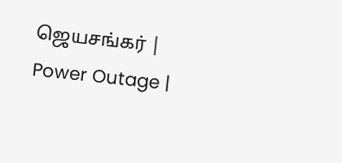ஜெயசங்கர் | Power Outage |